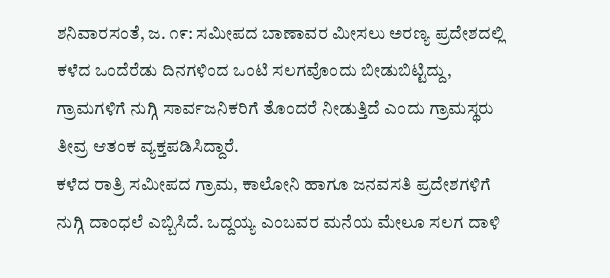ಶನಿವಾರಸಂತೆ, ಜ. ೧೯: ಸಮೀಪದ ಬಾಣಾವರ ಮೀಸಲು ಅರಣ್ಯ ಪ್ರದೇಶದಲ್ಲಿ ಕಳೆದ ಒಂದೆರೆಡು ದಿನಗಳಿಂದ ಒಂಟಿ ಸಲಗವೊಂದು ಬೀಡುಬಿಟ್ಟಿದ್ದು, ಗ್ರಾಮಗಳಿಗೆ ನುಗ್ಗಿ ಸಾರ್ವಜನಿಕರಿಗೆ ತೊಂದರೆ ನೀಡುತ್ತಿದೆ ಎಂದು ಗ್ರಾಮಸ್ಥರು ತೀವ್ರ ಆತಂಕ ವ್ಯಕ್ತಪಡಿಸಿದ್ದಾರೆ.
ಕಳೆದ ರಾತ್ರಿ ಸಮೀಪದ ಗ್ರಾಮ, ಕಾಲೋನಿ ಹಾಗೂ ಜನವಸತಿ ಪ್ರದೇಶಗಳಿಗೆ ನುಗ್ಗಿ ದಾಂಧಲೆ ಎಬ್ಬಿಸಿದೆ. ಒದ್ದಯ್ಯ ಎಂಬವರ ಮನೆಯ ಮೇಲೂ ಸಲಗ ದಾಳಿ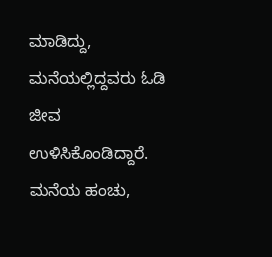ಮಾಡಿದ್ದು, ಮನೆಯಲ್ಲಿದ್ದವರು ಓಡಿ ಜೀವ ಉಳಿಸಿಕೊಂಡಿದ್ದಾರೆ. ಮನೆಯ ಹಂಚು,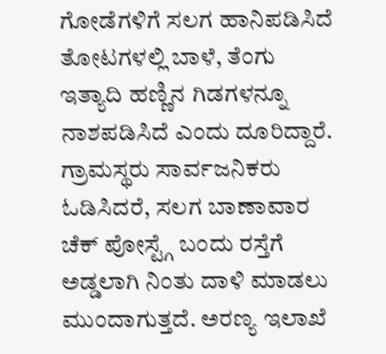ಗೋಡೆಗಳಿಗೆ ಸಲಗ ಹಾನಿಪಡಿಸಿದೆ ತೋಟಗಳಲ್ಲಿ ಬಾಳೆ, ತೆಂಗು ಇತ್ಯಾದಿ ಹಣ್ಣಿನ ಗಿಡಗಳನ್ನೂ ನಾಶಪಡಿಸಿದೆ ಎಂದು ದೂರಿದ್ದಾರೆ.
ಗ್ರಾಮಸ್ಥರು ಸಾರ್ವಜನಿಕರು ಓಡಿಸಿದರೆ, ಸಲಗ ಬಾಣಾವಾರ ಚೆಕ್ ಪೋಸ್ಟ್ಗೆ ಬಂದು ರಸ್ತೆಗೆ ಅಡ್ಡಲಾಗಿ ನಿಂತು ದಾಳಿ ಮಾಡಲು ಮುಂದಾಗುತ್ತದೆ. ಅರಣ್ಯ ಇಲಾಖೆ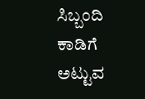ಸಿಬ್ಬಂದಿ ಕಾಡಿಗೆ ಅಟ್ಟುವ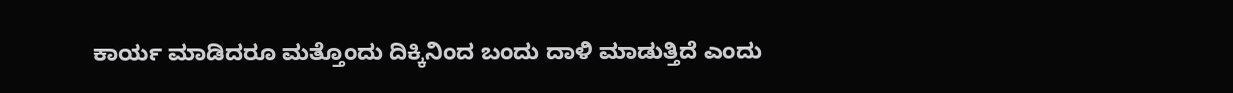ಕಾರ್ಯ ಮಾಡಿದರೂ ಮತ್ತೊಂದು ದಿಕ್ಕಿನಿಂದ ಬಂದು ದಾಳಿ ಮಾಡುತ್ತಿದೆ ಎಂದು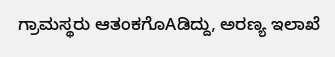ಗ್ರಾಮಸ್ಥರು ಆತಂಕಗೊAಡಿದ್ದು, ಅರಣ್ಯ ಇಲಾಖೆ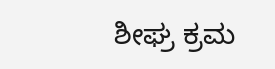ಶೀಘ್ರ ಕ್ರಮ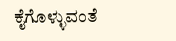ಕೈಗೊಳ್ಳುವಂತೆ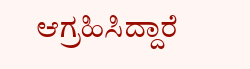ಆಗ್ರಹಿಸಿದ್ದಾರೆ